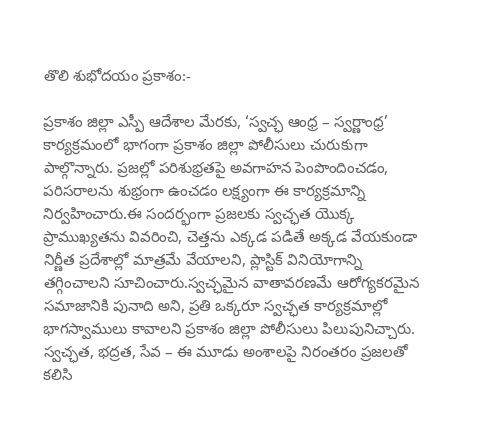తొలి శుభోదయం ప్రకాశం:-

ప్రకాశం జిల్లా ఎస్పీ ఆదేశాల మేరకు, ‘స్వచ్ఛ ఆంధ్ర – స్వర్ణాంధ్ర’ కార్యక్రమంలో భాగంగా ప్రకాశం జిల్లా పోలీసులు చురుకుగా పాల్గొన్నారు. ప్రజల్లో పరిశుభ్రతపై అవగాహన పెంపొందించడం, పరిసరాలను శుభ్రంగా ఉంచడం లక్ష్యంగా ఈ కార్యక్రమాన్ని నిర్వహించారు.ఈ సందర్భంగా ప్రజలకు స్వచ్ఛత యొక్క ప్రాముఖ్యతను వివరించి, చెత్తను ఎక్కడ పడితే అక్కడ వేయకుండా నిర్ణీత ప్రదేశాల్లో మాత్రమే వేయాలని, ప్లాస్టిక్ వినియోగాన్ని తగ్గించాలని సూచించారు.స్వచ్ఛమైన వాతావరణమే ఆరోగ్యకరమైన సమాజానికి పునాది అని, ప్రతి ఒక్కరూ స్వచ్ఛత కార్యక్రమాల్లో భాగస్వాములు కావాలని ప్రకాశం జిల్లా పోలీసులు పిలుపునిచ్చారు.
స్వచ్ఛత, భద్రత, సేవ – ఈ మూడు అంశాలపై నిరంతరం ప్రజలతో కలిసి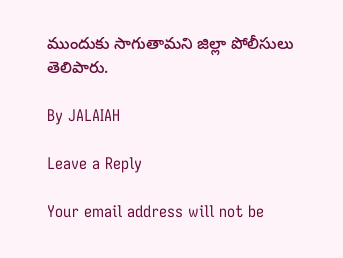ముందుకు సాగుతామని జిల్లా పోలీసులు తెలిపారు.

By JALAIAH

Leave a Reply

Your email address will not be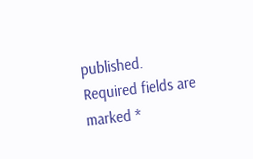published. Required fields are marked *